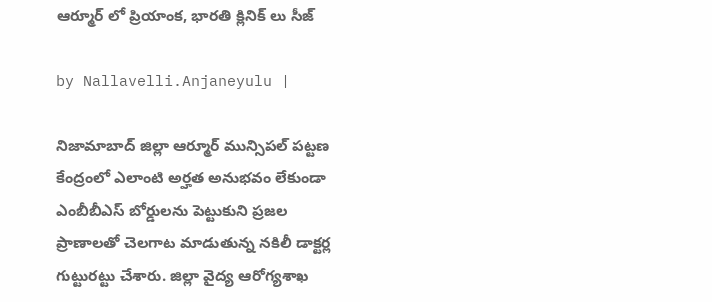ఆర్మూర్ లో ప్రియాంక‌, భార‌తి క్లినిక్ లు సీజ్

by Nallavelli.Anjaneyulu |

నిజామాబాద్ జిల్లా ఆర్మూర్ మున్సిపల్ పట్టణ కేంద్రంలో ఎలాంటి అర్హత అనుభవం లేకుండా ఎంబీబీఎస్ బోర్డులను పెట్టుకుని ప్రజల ప్రాణాలతో చెలగాట మాడుతున్న నకిలీ డాక్టర్ల గుట్టురట్టు చేశారు. జిల్లా వైద్య ఆరోగ్యశాఖ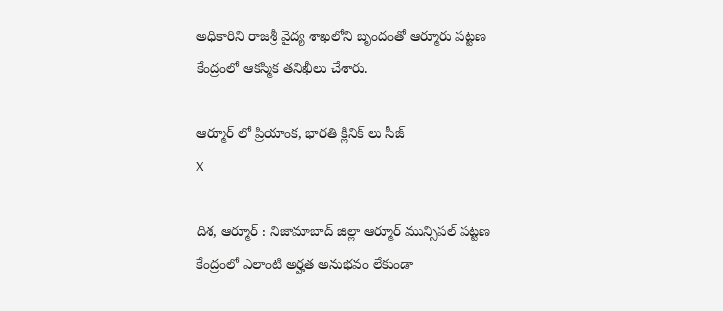అధికారిని రాజశ్రీ వైద్య శాఖలోని బృందంతో ఆర్మూరు పట్టణ కేంద్రంలో ఆకస్మిక తనిఖీలు చేశారు.

ఆర్మూర్ లో ప్రియాంక‌, భార‌తి క్లినిక్ లు సీజ్
X

దిశ, ఆర్మూర్ : నిజామాబాద్ జిల్లా ఆర్మూర్ మున్సిపల్ పట్టణ కేంద్రంలో ఎలాంటి అర్హత అనుభవం లేకుండా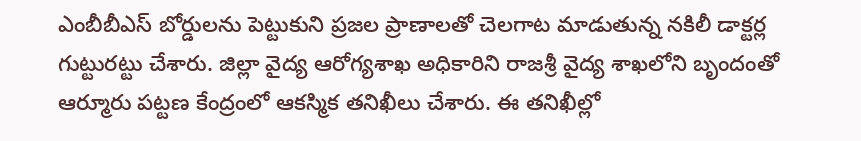ఎంబీబీఎస్ బోర్డులను పెట్టుకుని ప్రజల ప్రాణాలతో చెలగాట మాడుతున్న నకిలీ డాక్టర్ల గుట్టురట్టు చేశారు. జిల్లా వైద్య ఆరోగ్యశాఖ అధికారిని రాజశ్రీ వైద్య శాఖలోని బృందంతో ఆర్మూరు పట్టణ కేంద్రంలో ఆకస్మిక తనిఖీలు చేశారు. ఈ త‌నిఖీల్లో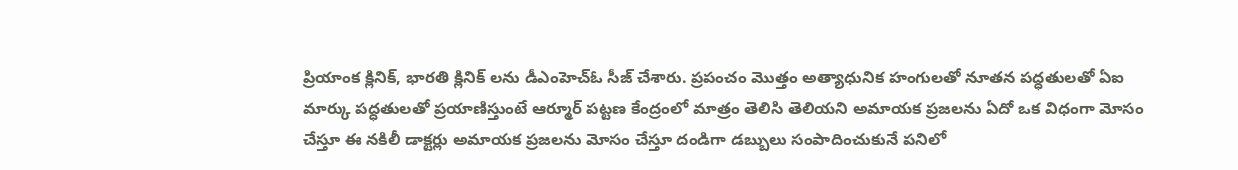ప్రియాంక క్లినిక్, భారతి క్లినిక్ లను డీఎంహెచ్ఓ సీజ్ చేశారు. ప్రపంచం మొత్తం అత్యాధునిక హంగులతో నూతన పద్ధతులతో ఏఐ మార్కు పద్ధతులతో ప్రయాణిస్తుంటే ఆర్మూర్ పట్టణ కేంద్రంలో మాత్రం తెలిసి తెలియని అమాయక‌ ప్రజలను ఏదో ఒక విధంగా మోసం చేస్తూ ఈ నకిలీ డాక్టర్లు అమాయక ప్రజలను మోసం చేస్తూ దండిగా డబ్బులు సంపాదించుకునే పనిలో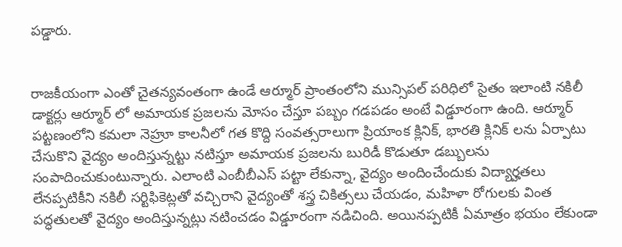పడ్డారు.


రాజకీయంగా ఎంతో చైతన్యవంతంగా ఉండే ఆర్మూర్ ప్రాంతంలోని మున్సిపల్ పరిధిలో సైతం ఇలాంటి నకిలీ డాక్టర్లు ఆర్మూర్ లో అమాయక ప్రజలను మోసం చేస్తూ పబ్బం గడపడం అంటే విడ్డూరంగా ఉంది. ఆర్మూర్ పట్టణంలోని కమలా నెహ్రూ కాలనీలో గత కొద్ది సంవత్సరాలుగా ప్రియాంక క్లినిక్, భారతి క్లినిక్ లను ఏర్పాటు చేసుకొని వైద్యం అందిస్తున్నట్టు నటిస్తూ అమాయక ప్రజలను బురిడీ కొడుతూ డబ్బులను సంపాదించుకుంటున్నారు. ఎలాంటి ఎంబీబీఎస్ పట్టా లేకున్నా, వైద్యం అందించేందుకు విద్యార్హతలు లేనప్పటికీని నకిలీ సర్టిఫికెట్లతో వచ్చిరాని వైద్యంతో శస్త్ర చికిత్సలు చేయడం, మహిళా రోగులకు వింత పద్ధతులతో వైద్యం అందిస్తున్నట్లు నటించడం విడ్డూరంగా నడిచింది. అయినప్పటికీ ఏమాత్రం భయం లేకుండా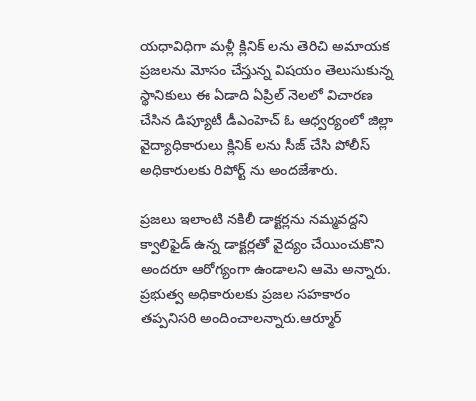యధావిధిగా మళ్లీ క్లినిక్ లను తెరిచి అమాయక ప్రజలను మోసం చేస్తున్న విషయం తెలుసుకున్న స్థానికులు ఈ ఏడాది ఏప్రిల్ నెలలో విచారణ చేసిన డిప్యూటీ డీఎంహెచ్ ఓ ఆధ్వర్యంలో జిల్లా వైద్యాధికారులు క్లినిక్ లను సీజ్ చేసి పోలీస్ అధికారులకు రిపోర్ట్ ను అందజేశారు.

ప్రజలు ఇలాంటి నకిలీ డాక్టర్లను నమ్మవద్దని క్వాలిఫైడ్ ఉన్న డాక్టర్లతో వైద్యం చేయించుకొని అందరూ ఆరోగ్యంగా ఉండాలని ఆమె అన్నారు. ప్రభుత్వ అధికారులకు ప్రజల సహకారం తప్పనిసరి అందించాలన్నారు.ఆర్మూర్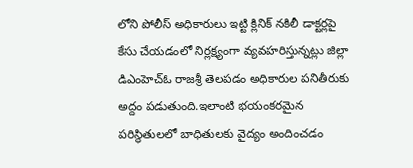లోని పోలీస్ అధికారులు ఇట్టి క్లినిక్ నకిలీ డాక్టర్లపై కేసు చేయడంలో నిర్లక్ష్యంగా వ్యవహరిస్తున్నట్లు జిల్లా డిఎంహెచ్ఓ రాజశ్రీ తెలపడం అధికారుల పనితీరుకు అద్దం పడుతుంది.ఇలాంటి భయంకరమైన పరిస్థితులలో బాధితులకు వైద్యం అందించడం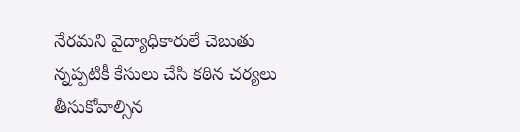నేరమని వైద్యాధికారులే చెబుతు న్నప్పటికీ కేసులు చేసి కఠిన చర్యలు తీసుకోవాల్సిన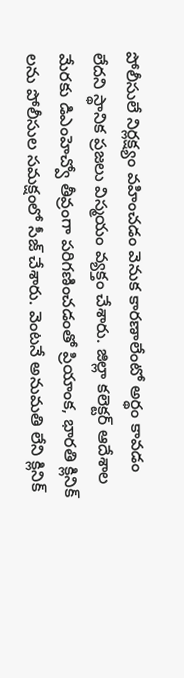పోలీసులే నిర్లక్ష్యం వహించడం వెనుక కారణాలేంటో అర్థం కావడం లేదని స్థానిక ప్రజలు విస్మయం వ్యక్తం చేశారు. జిల్లా కలెక్టర్ ఆదేశాల మేరకు డిఎంహెచ్వో తీవ్రంగా పరిగణించడంతో ప్రియాంక, భారతి క్లినిక్ లను పోలీసుల సమక్షంలో సీజ్ చేశారు. వెంటనే అనుమతి లేని క్లినిక్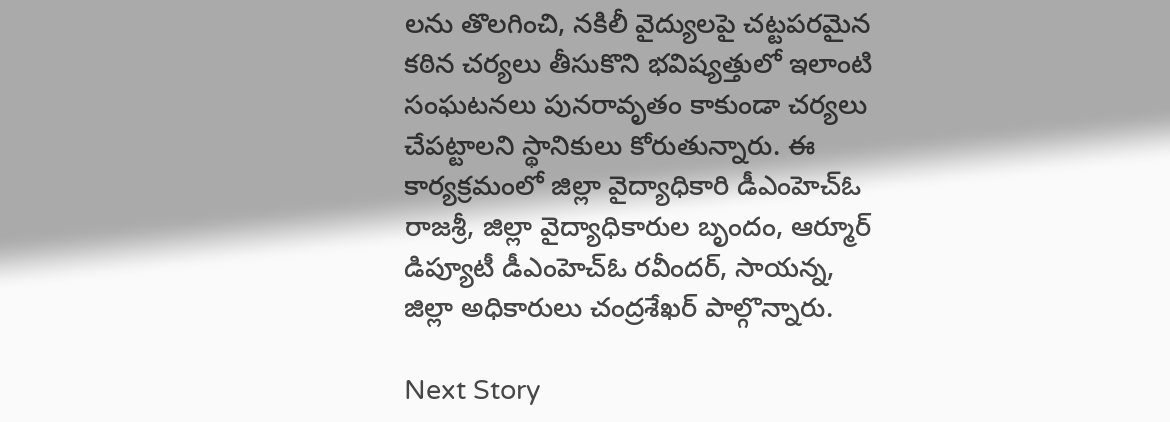లను తొలగించి, నకిలీ వైద్యులపై చట్టపరమైన కఠిన చర్యలు తీసుకొని భవిష్యత్తులో ఇలాంటి సంఘటనలు పునరావృతం కాకుండా చర్యలు చేపట్టాలని స్థానికులు కోరుతున్నారు. ఈ కార్యక్రమంలో జిల్లా వైద్యాధికారి డీఎంహెచ్ఓ రాజశ్రీ, జిల్లా వైద్యాధికారుల బృందం, ఆర్మూర్ డిప్యూటీ డీఎంహెచ్ఓ రవీందర్, సాయన్న, జిల్లా అధికారులు చంద్రశేఖర్ పాల్గొన్నారు.

Next Story